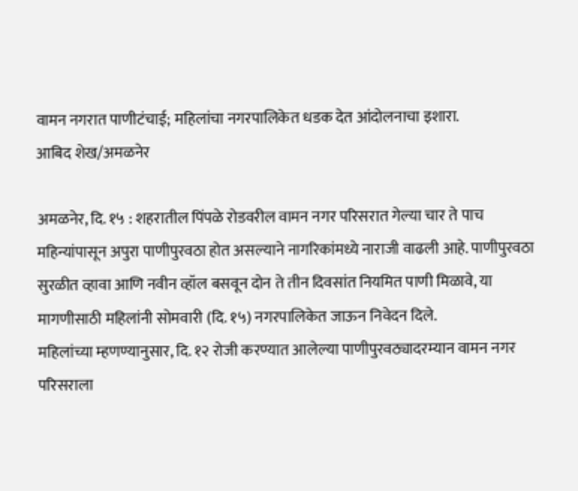वामन नगरात पाणीटंचाई; महिलांचा नगरपालिकेत धडक देत आंदोलनाचा इशारा.
आबिद शेख/अमळनेर

अमळनेर, दि. १५ : शहरातील पिंपळे रोडवरील वामन नगर परिसरात गेल्या चार ते पाच महिन्यांपासून अपुरा पाणीपुरवठा होत असल्याने नागरिकांमध्ये नाराजी वाढली आहे. पाणीपुरवठा सुरळीत व्हावा आणि नवीन व्हॉल बसवून दोन ते तीन दिवसांत नियमित पाणी मिळावे, या मागणीसाठी महिलांनी सोमवारी (दि. १५) नगरपालिकेत जाऊन निवेदन दिले.
महिलांच्या म्हणण्यानुसार, दि. १२ रोजी करण्यात आलेल्या पाणीपुरवठ्यादरम्यान वामन नगर परिसराला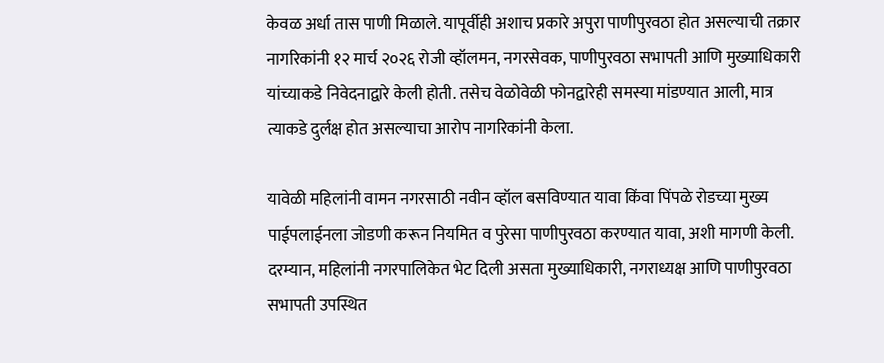केवळ अर्धा तास पाणी मिळाले. यापूर्वीही अशाच प्रकारे अपुरा पाणीपुरवठा होत असल्याची तक्रार नागरिकांनी १२ मार्च २०२६ रोजी व्हॉलमन, नगरसेवक, पाणीपुरवठा सभापती आणि मुख्याधिकारी यांच्याकडे निवेदनाद्वारे केली होती. तसेच वेळोवेळी फोनद्वारेही समस्या मांडण्यात आली, मात्र त्याकडे दुर्लक्ष होत असल्याचा आरोप नागरिकांनी केला.

यावेळी महिलांनी वामन नगरसाठी नवीन व्हॉल बसविण्यात यावा किंवा पिंपळे रोडच्या मुख्य पाईपलाईनला जोडणी करून नियमित व पुरेसा पाणीपुरवठा करण्यात यावा, अशी मागणी केली.
दरम्यान, महिलांनी नगरपालिकेत भेट दिली असता मुख्याधिकारी, नगराध्यक्ष आणि पाणीपुरवठा सभापती उपस्थित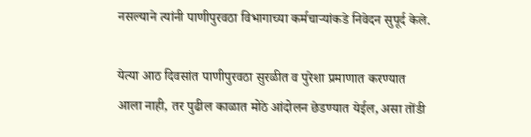नसल्याने त्यांनी पाणीपुरवठा विभागाच्या कर्मचाऱ्यांकडे निवेदन सुपूर्द केले.

येत्या आठ दिवसांत पाणीपुरवठा सुरळीत व पुरेशा प्रमाणात करण्यात आला नाही, तर पुढील काळात मोठे आंदोलन छेडण्यात येईल, असा तोंडी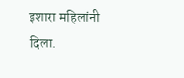इशारा महिलांनी दिला.